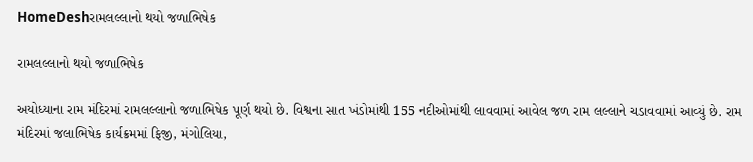HomeDeshરામલલ્લાનો થયો જળાભિષેક

રામલલ્લાનો થયો જળાભિષેક

અયોધ્યાના રામ મંદિરમાં રામલલ્લાનો જળાભિષેક પૂર્ણ થયો છે. વિશ્વના સાત ખંડોમાંથી 155 નદીઓમાંથી લાવવામાં આવેલ જળ રામ લલ્લાને ચડાવવામાં આવ્યું છે. રામ મંદિરમાં જલાભિષેક કાર્યક્રમમાં ફિજી, મંગોલિયા,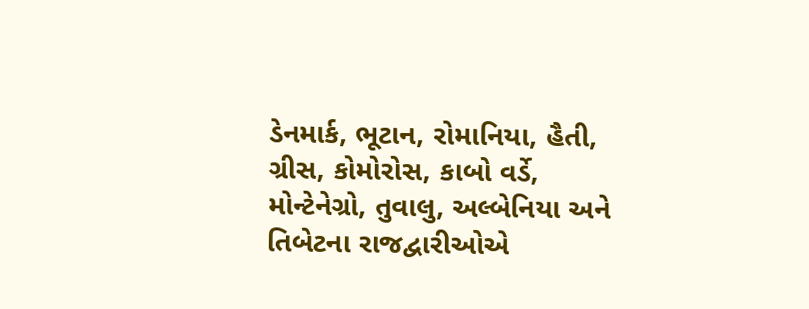ડેનમાર્ક, ભૂટાન, રોમાનિયા, હૈતી, ગ્રીસ, કોમોરોસ, કાબો વર્ડે, મોન્ટેનેગ્રો, તુવાલુ, અલ્બેનિયા અને તિબેટના રાજદ્વારીઓએ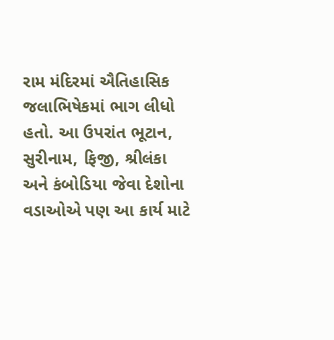રામ મંદિરમાં ઐતિહાસિક જલાભિષેકમાં ભાગ લીધો હતો. આ ઉપરાંત ભૂટાન, સુરીનામ, ફિજી, શ્રીલંકા અને કંબોડિયા જેવા દેશોના વડાઓએ પણ આ કાર્ય માટે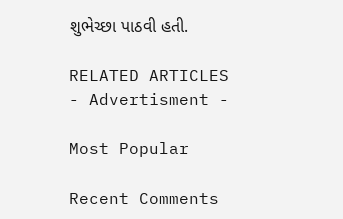શુભેચ્છા પાઠવી હતી.

RELATED ARTICLES
- Advertisment -

Most Popular

Recent Comments